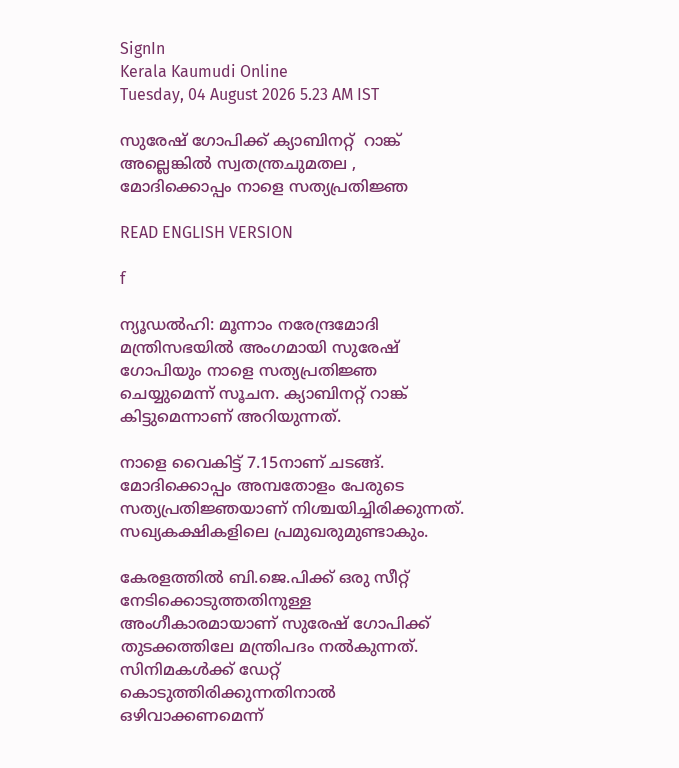SignIn
Kerala Kaumudi Online
Tuesday, 04 August 2026 5.23 AM IST

സുരേഷ് ഗോപിക്ക് ക്യാബിനറ്റ്  റാങ്ക് അല്ലെങ്കിൽ സ്വതന്ത്രചുമതല , മോദിക്കൊപ്പം നാളെ സത്യപ്രതിജ്ഞ

READ ENGLISH VERSION

f

ന്യൂഡൽഹി: മൂന്നാം നരേന്ദ്രമോദി മന്ത്രിസഭയിൽ അംഗമായി സുരേഷ് ഗോപിയും നാളെ സത്യപ്രതിജ്ഞ ചെയ്യുമെന്ന് സൂചന. ക്യാബിനറ്റ് റാങ്ക് കിട്ടുമെന്നാണ് അറിയുന്നത്.

നാളെ വൈകിട്ട് 7.15നാണ് ചടങ്ങ്. മോദിക്കൊപ്പം അമ്പതോളം പേരുടെ സത്യപ്രതിജ്ഞയാണ് നിശ്ചയിച്ചിരിക്കുന്നത്. സഖ്യകക്ഷികളിലെ പ്രമുഖരുമുണ്ടാകും.

കേരളത്തിൽ ബി.ജെ.പിക്ക് ഒരു സീറ്റ് നേടിക്കൊടുത്തതിനുള്ള അംഗീകാരമായാണ് സുരേഷ് ഗോപിക്ക് തുടക്കത്തിലേ മന്ത്രിപദം നൽകുന്നത്. സിനിമകൾക്ക് ഡേറ്റ് കൊടുത്തിരിക്കുന്നതിനാൽ ഒഴിവാക്കണമെന്ന്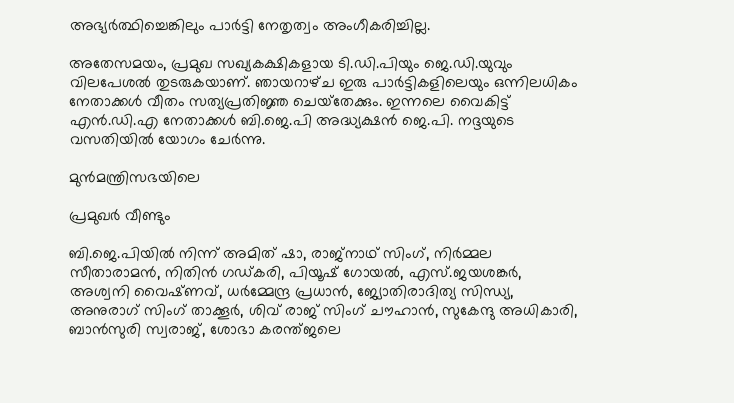അഭ്യർത്ഥിച്ചെങ്കിലും പാർട്ടി നേതൃത്വം അംഗീകരിച്ചില്ല.

അതേസമയം, പ്രമുഖ സഖ്യകക്ഷികളായ ടി.ഡി.പിയും ജെ.ഡി.യുവും വിലപേശൽ തുടരുകയാണ്. ഞായറാഴ്‌ച ഇരു പാർട്ടികളിലെയും ഒന്നിലധികം നേതാക്കൾ വീതം സത്യപ്രതിജ്ഞ ചെയ്‌തേക്കും. ഇന്നലെ വൈകിട്ട് എൻ.ഡി.എ നേതാക്കൾ ബി.ജെ.പി അദ്ധ്യക്ഷൻ ജെ.പി. നദ്ദയുടെ വസതിയിൽ യോഗം ചേർന്നു.

മുൻമന്ത്രിസഭയിലെ

പ്രമുഖർ വീണ്ടും

ബി.ജെ.പിയിൽ നിന്ന് അമിത് ഷാ, രാജ്നാഥ് സിംഗ്, നിർമ്മല സീതാരാമൻ, നിതിൻ ഗഡ്കരി, പിയൂഷ് ഗോയൽ, എസ്.ജയശങ്കർ, അശ്വനി വൈഷ്‌ണവ്, ധർമ്മേന്ദ്ര പ്രധാൻ, ജ്യോതിരാദിത്യ സിന്ധ്യ, അനുരാഗ് സിംഗ് താക്കൂർ, ശിവ് രാജ് സിംഗ് ചൗഹാൻ, സുകേന്ദു അധികാരി, ബാൻസുരി സ്വരാജ്, ശോഭാ കരന്ത്ജലെ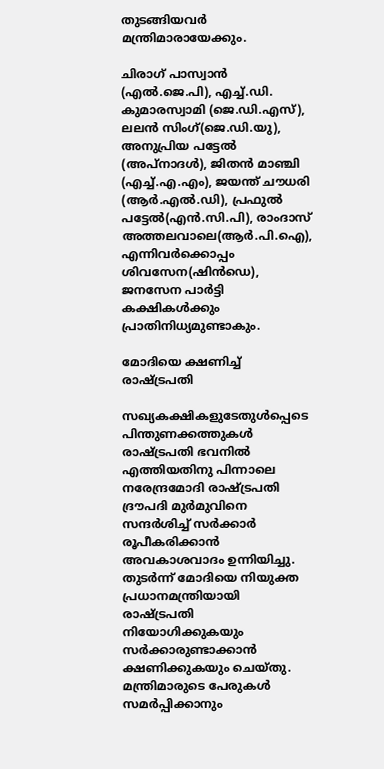തുടങ്ങിയവർ മന്ത്രിമാരായേക്കും.

ചിരാഗ് പാസ്വാൻ (എൽ.ജെ.പി), എച്ച്.ഡി. കുമാരസ്വാമി (ജെ.ഡി.എസ്), ലലൻ സിംഗ്(ജെ.ഡി.യു), അനുപ്രിയ പട്ടേൽ (അപ്‌നാദൾ), ജിതൻ മാഞ്ചി (എച്ച്.എ.എം), ജയന്ത് ചൗധരി (ആർ.എൽ.ഡി), പ്രഫുൽ പട്ടേൽ(എൻ.സി.പി), രാംദാസ് അത്തലവാലെ(ആർ.പി.ഐ), എന്നിവർക്കൊപ്പം ശിവസേന(ഷിൻഡെ), ജനസേന പാർട്ടി കക്ഷികൾക്കും പ്രാതിനിധ്യമുണ്ടാകും.

മോദിയെ ക്ഷണിച്ച് രാഷ്‌ട്രപതി

സഖ്യകക്ഷികളുടേതുൾപ്പെടെ പിന്തുണക്കത്തുകൾ രാഷ്ട്രപതി ഭവനിൽ എത്തിയതിനു പിന്നാലെ നരേന്ദ്രമോദി രാഷ്ട്രപതി ദ്രൗപദി മുർമുവിനെ സന്ദർശിച്ച് സർക്കാർ രൂപീകരിക്കാൻ അവകാശവാദം ഉന്നിയിച്ചു. തുടർന്ന് മോദിയെ നിയുക്ത പ്രധാനമന്ത്രിയായി രാഷ്‌ട്രപതി നിയോഗിക്കുകയും സർക്കാരുണ്ടാക്കാൻ ക്ഷണിക്കുകയും ചെയ്‌തു. മന്ത്രിമാരുടെ പേരുകൾ സമർപ്പിക്കാനും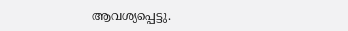ആവശ്യപ്പെട്ടു.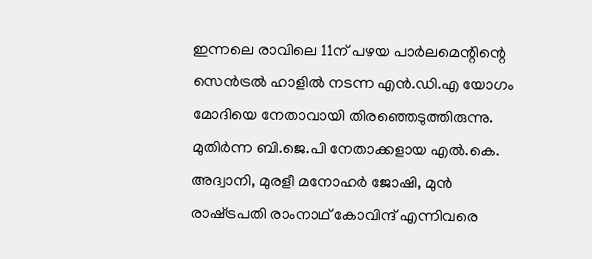ഇന്നലെ രാവിലെ 11ന് പഴയ പാർലമെന്റിന്റെ സെൻട്രൽ ഹാളിൽ നടന്ന എൻ.ഡി.എ യോഗം മോദിയെ നേതാവായി തിരഞ്ഞെടുത്തിരുന്നു. മുതിർന്ന ബി.ജെ.പി നേതാക്കളായ എൽ.കെ. അദ്വാനി, മുരളീ മനോഹർ ജോഷി, മുൻ രാഷ‌്ട്രപതി രാംനാഥ് കോവിന്ദ് എന്നിവരെ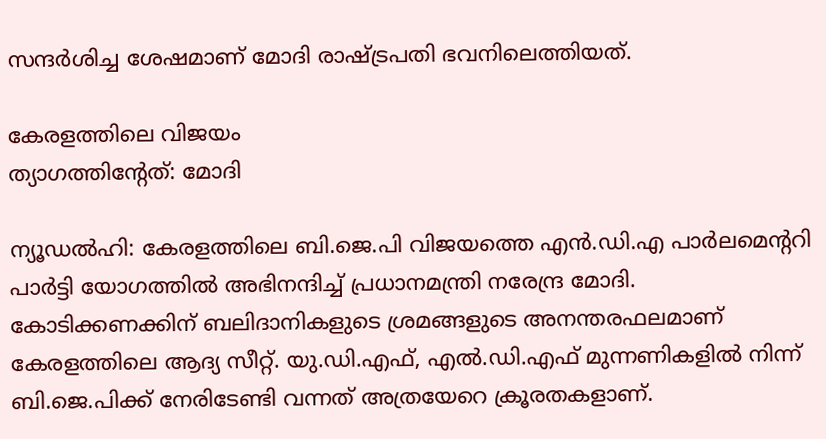സന്ദർശിച്ച ശേഷമാണ് മോദി രാഷ്‌ട്രപതി ഭവനിലെത്തിയത്.

കേരളത്തിലെ വിജയം
ത്യാഗത്തിന്റേത്: മോദി

ന്യൂഡൽഹി: കേരളത്തിലെ ബി.ജെ.പി വിജയത്തെ എൻ.ഡി.എ പാർലമെന്ററി പാർട്ടി യോഗത്തിൽ അഭിനന്ദിച്ച് പ്രധാനമന്ത്രി നരേന്ദ്ര മോദി. കോടിക്കണക്കിന് ബലിദാനികളുടെ ശ്രമങ്ങളുടെ അനന്തരഫലമാണ് കേരളത്തിലെ ആദ്യ സീറ്റ്. യു.ഡി.എഫ്, എൽ.ഡി.എഫ് മുന്നണികളിൽ നിന്ന് ബി.ജെ.പിക്ക് നേരിടേണ്ടി വന്നത് അത്രയേറെ ക്രൂരതകളാണ്.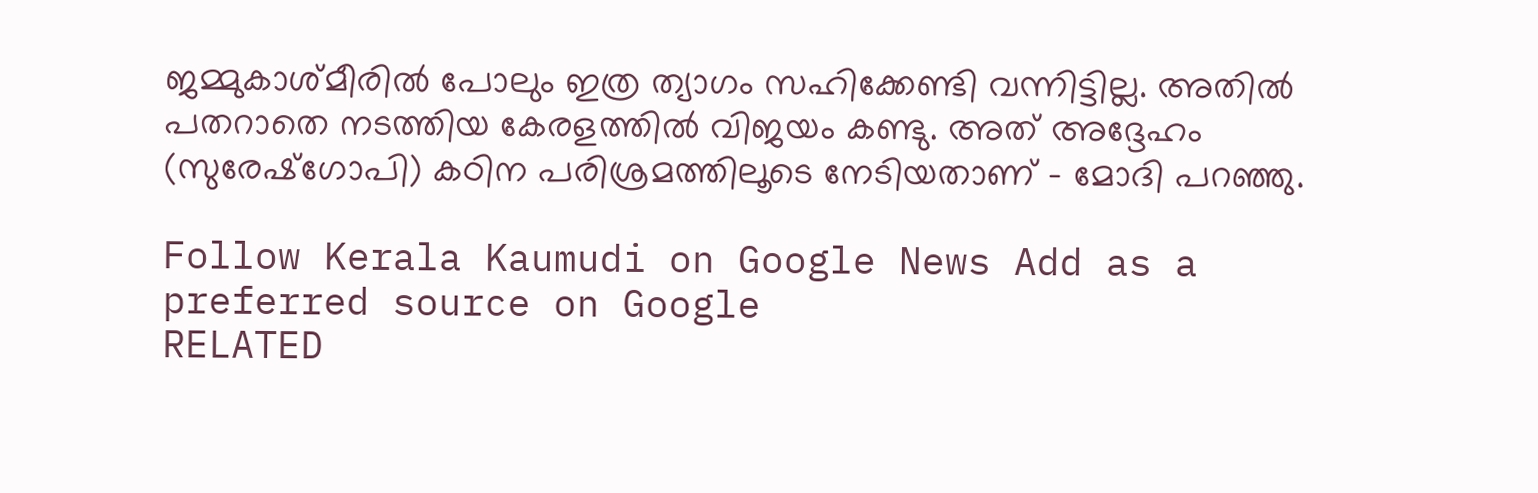ജമ്മുകാശ്‌മീരിൽ പോലും ഇത്ര ത്യാഗം സഹിക്കേണ്ടി വന്നിട്ടില്ല. അതിൽ പതറാതെ നടത്തിയ കേരളത്തിൽ വിജയം കണ്ടു. അത് അദ്ദേഹം (സുരേഷ്ഗോപി) കഠിന പരിശ്രമത്തിലൂടെ നേടിയതാണ് - മോദി പറഞ്ഞു.

Follow Kerala Kaumudi on Google News Add as a preferred source on Google
RELATED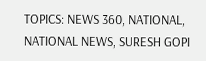TOPICS: NEWS 360, NATIONAL, NATIONAL NEWS, SURESH GOPI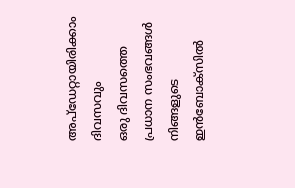അപ്ഡേറ്റായിരിക്കാം ദിവസവും
ഒരു ദിവസത്തെ പ്രധാന സംഭവങ്ങൾ നിങ്ങളുടെ ഇൻബോക്സിൽ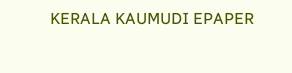KERALA KAUMUDI EPAPER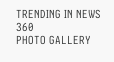TRENDING IN NEWS 360
PHOTO GALLERY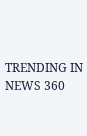TRENDING IN NEWS 360